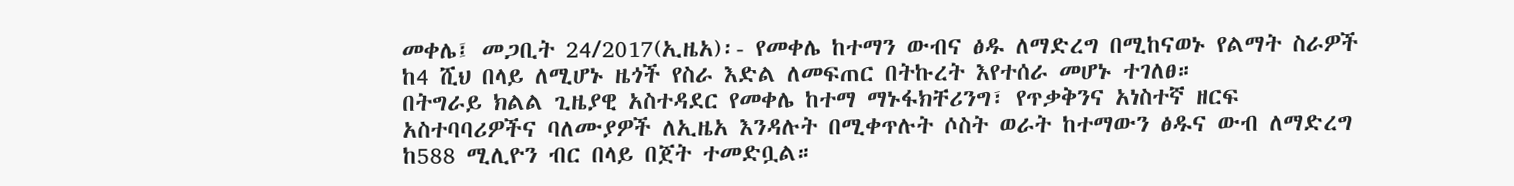መቀሌ፤ መጋቢት 24/2017(ኢዜአ)፡- የመቀሌ ከተማን ውብና ፅዱ ለማድረግ በሚከናወኑ የልማት ስራዎች ከ4 ሺህ በላይ ለሚሆኑ ዜጎች የስራ እድል ለመፍጠር በትኩረት እየተሰራ መሆኑ ተገለፀ።
በትግራይ ክልል ጊዜያዊ አስተዳደር የመቀሌ ከተማ ማኑፋክቸሪንግ፣ የጥቃቅንና አነስተኛ ዘርፍ አስተባባሪዎችና ባለሙያዎች ለኢዜአ እንዳሉት በሚቀጥሉት ሶስት ወራት ከተማውን ፅዱና ውብ ለማድረግ ከ588 ሚሊዮን ብር በላይ በጀት ተመድቧል።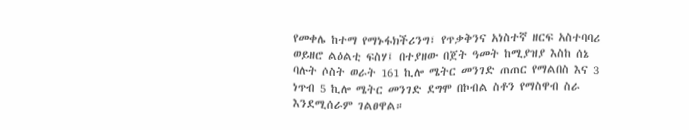የመቀሌ ከተማ የማኑፋክችሪንግ፣ የጥቃቅንና አነስተኛ ዘርፍ አስተባባሪ ወይዘሮ ልዕልቲ ፍስሃ፤ በተያዘው በጀት ዓመት ከሚያዝያ እስከ ሰኔ ባሉት ሶስት ወራት 161 ኪሎ ሜትር መንገድ ጠጠር የማልበስ እና 3 ነጥብ 5 ኪሎ ሜትር መንገድ ደግሞ በኮብል ስቶን የማስዋብ ስራ እንደሚሰራም ገልፀዋል።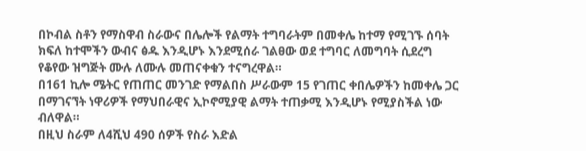በኮብል ስቶን የማስዋብ ስራውና በሌሎች የልማት ተግባራትም በመቀሌ ከተማ የሚገኙ ሰባት ክፍለ ከተሞችን ውብና ፅዱ እንዲሆኑ እንደሚሰራ ገልፀው ወደ ተግባር ለመግባት ሲደረግ የቆየው ዝግጅት ሙሉ ለሙሉ መጠናቀቁን ተናግረዋል።
በ161 ኪሎ ሜትር የጠጠር መንገድ የማልበስ ሥራውም 15 የገጠር ቀበሌዎችን ከመቀሌ ጋር በማገናኘት ነዋሪዎች የማህበራዊና ኢኮኖሚያዊ ልማት ተጠቃሚ እንዲሆኑ የሚያስችል ነው ብለዋል።
በዚህ ስራም ለ4ሺህ 490 ሰዎች የስራ እድል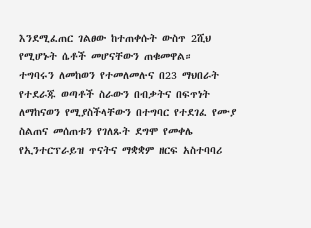እንደሚፈጠር ገልፀው ከተጠቀሱት ውስጥ 2ሺህ የሚሆኑት ሴቶች መሆናቸውን ጠቁመዋል።
ተግባሩን ለመከወን የተመለመሉና በ23 ማህበራት የተደራጁ ወጣቶች ስራውን በብቃትና በፍጥነት ለማከናወን የሚያስችላቸውን በተግባር የተደገፈ የሙያ ስልጠና መሰጠቱን የገለጹት ደግሞ የመቀሌ የኢንተርፕራይዝ ጥናትና ማቋቋም ዘርፍ አስተባባሪ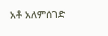አቶ አለምሰገድ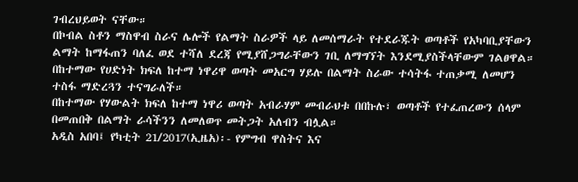ገብረህይወት ናቸው።
በኮብል ስቶን ማስዋብ ስራና ሌሎች የልማት ስራዎች ላይ ለመሰማራት የተደራጁት ወጣቶች የአካባቢያቸውን ልማት ከማፋጠን ባለፈ ወደ ተሻለ ደረጃ የሚያሸጋግራቸውን ገቢ ለማግኘት እንደሚያስችላቸውም ገልፀዋል።
በከተማው የሀድነት ክፍለ ከተማ ነዋሪዋ ወጣት መአርግ ሃይሉ በልማት ስራው ተሳትፋ ተጠቃሚ ለመሆን ተስፋ ማድረጓን ተናግራለች።
በከተማው የሃውልት ክፍለ ከተማ ነዋሪ ወጣት አብራሃም መብራህቱ በበኩሉ፣ ወጣቶች የተፈጠረውን ሰላም በመጠበቅ በልማት ራሳችንን ለመለወጥ መትጋት አለብን ብሏል።
አዲስ አበባ፤ የካቲት 21/2017(ኢዜአ)፡- የምግብ ዋስትና እና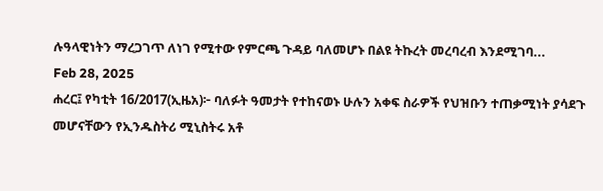ሉዓላዊነትን ማረጋገጥ ለነገ የሚተው የምርጫ ጉዳይ ባለመሆኑ በልዩ ትኩረት መረባረብ እንደሚገባ...
Feb 28, 2025
ሐረር፤ የካቲት 16/2017(ኢዜአ)፦ ባለፉት ዓመታት የተከናወኑ ሁሉን አቀፍ ስራዎች የህዝቡን ተጠቃሚነት ያሳደጉ መሆናቸውን የኢንዱስትሪ ሚኒስትሩ አቶ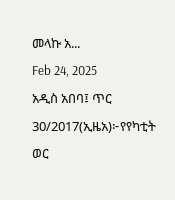መላኩ አ...
Feb 24, 2025
አዲስ አበባ፤ ጥር 30/2017(ኢዜአ)፦የየካቲት ወር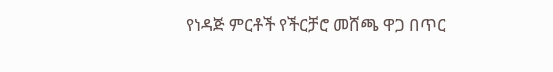የነዳጅ ምርቶች የችርቻሮ መሸጫ ዋጋ በጥር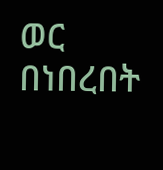ወር በነበረበት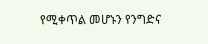የሚቀጥል መሆኑን የንግድና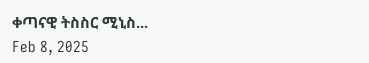ቀጣናዊ ትስስር ሚኒስ...
Feb 8, 2025